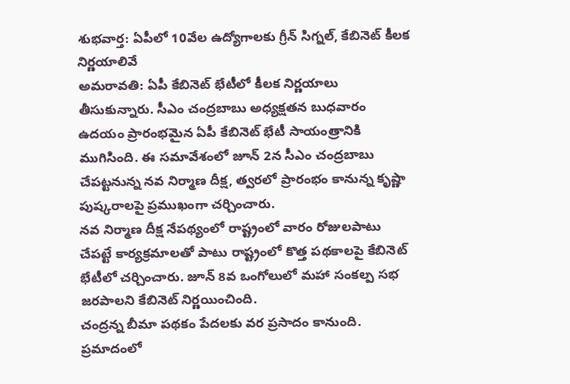శుభవార్త: ఏపీలో 10వేల ఉద్యోగాలకు గ్రీన్ సిగ్నల్, కేబినెట్ కీలక నిర్ణయాలివే
అమరావతి: ఏపీ కేబినెట్ భేటీలో కీలక నిర్ణయాలు తీసుకున్నారు. సీఎం చంద్రబాబు అధ్యక్షతన బుధవారం ఉదయం ప్రారంభమైన ఏపీ కేబినెట్ భేటీ సాయంత్రానికి ముగిసింది. ఈ సమావేశంలో జూన్ 2న సీఎం చంద్రబాబు చేపట్టనున్న నవ నిర్మాణ దీక్ష, త్వరలో ప్రారంభం కానున్న కృష్ణా పుష్కరాలపై ప్రముఖంగా చర్చించారు.
నవ నిర్మాణ దీక్ష నేపథ్యంలో రాష్ట్రంలో వారం రోజులపాటు చేపట్టే కార్యక్రమాలతో పాటు రాష్ట్రంలో కొత్త పథకాలపై కేబినెట్ భేటీలో చర్చించారు. జూన్ 8వ ఒంగోలులో మహా సంకల్ప సభ జరపాలని కేబినెట్ నిర్ణయించింది.
చంద్రన్న బీమా పథకం పేదలకు వర ప్రసాదం కానుంది. ప్రమాదంలో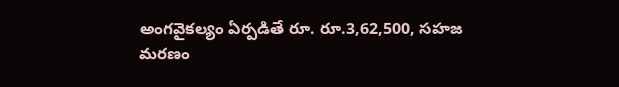అంగవైకల్యం ఏర్పడితే రూ. రూ.3,62,500, సహజ మరణం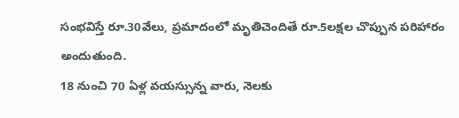సంభవిస్తే రూ.30వేలు, ప్రమాదంలో మృతిచెందితే రూ.5లక్షల చొప్పున పరిహారం అందుతుంది.
18 నుంచి 70 ఏళ్ల వయస్సున్న వారు, నెలకు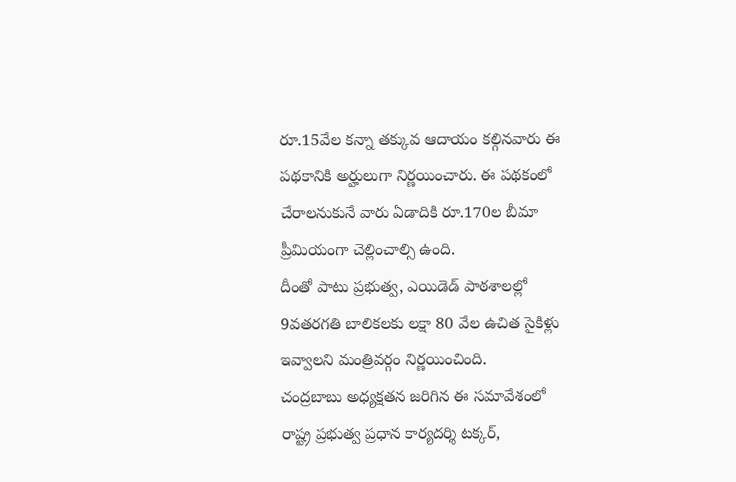రూ.15వేల కన్నా తక్కువ ఆదాయం కల్గినవారు ఈ పథకానికి అర్హులుగా నిర్ణయించారు. ఈ పథకంలో చేరాలనుకునే వారు ఏడాదికి రూ.170ల బీమా ప్రీమియంగా చెల్లించాల్సి ఉంది.
దీంతో పాటు ప్రభుత్వ, ఎయిడెడ్ పాఠశాలల్లో 9వతరగతి బాలికలకు లక్షా 80 వేల ఉచిత సైకిళ్లు ఇవ్వాలని మంత్రివర్గం నిర్ణయించింది.
చంద్రబాబు అధ్యక్షతన జరిగిన ఈ సమావేశంలో రాష్ట్ర ప్రభుత్వ ప్రధాన కార్యదర్శి టక్కర్,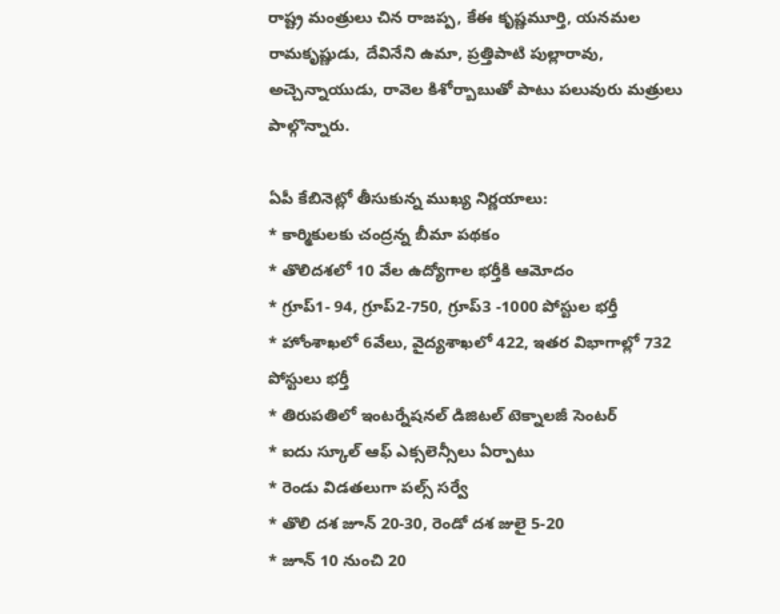రాష్ట్ర మంత్రులు చిన రాజప్ప, కేఈ కృష్ణమూర్తి, యనమల రామకృష్ణుడు, దేవినేని ఉమా, ప్రత్తిపాటి పుల్లారావు, అచ్చెన్నాయుడు, రావెల కిశోర్బాబుతో పాటు పలువురు మత్రులు పాల్గొన్నారు.

ఏపీ కేబినెట్లో తీసుకున్న ముఖ్య నిర్ణయాలు:
* కార్మికులకు చంద్రన్న బీమా పథకం
* తొలిదశలో 10 వేల ఉద్యోగాల భర్తీకి ఆమోదం
* గ్రూప్1- 94, గ్రూప్2-750, గ్రూప్3 -1000 పోస్టుల భర్తీ
* హోంశాఖలో 6వేలు, వైద్యశాఖలో 422, ఇతర విభాగాల్లో 732 పోస్టులు భర్తీ
* తిరుపతిలో ఇంటర్నేషనల్ డిజిటల్ టెక్నాలజీ సెంటర్
* ఐదు స్కూల్ ఆఫ్ ఎక్సలెన్సీలు ఏర్పాటు
* రెండు విడతలుగా పల్స్ సర్వే
* తొలి దశ జూన్ 20-30, రెండో దశ జులై 5-20
* జూన్ 10 నుంచి 20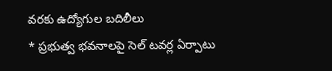వరకు ఉద్యోగుల బదిలీలు
* ప్రభుత్వ భవనాలపై సెల్ టవర్ల ఏర్పాటు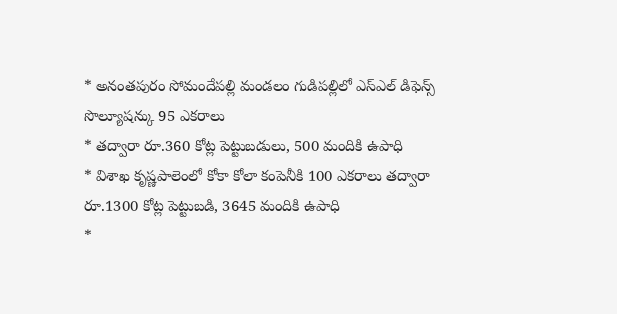* అనంతపురం సోమందేపల్లి మండలం గుడిపల్లిలో ఎస్ఎల్ డిఫెన్స్ సొల్యూషన్కు 95 ఎకరాలు
* తద్వారా రూ.360 కోట్ల పెట్టుబడులు, 500 మందికి ఉపాధి
* విశాఖ కృష్ణపాలెంలో కోకా కోలా కంపెనీకి 100 ఎకరాలు తద్వారా రూ.1300 కోట్ల పెట్టుబడి, 3645 మందికి ఉపాధి
*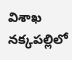విశాఖ నక్కపల్లిలో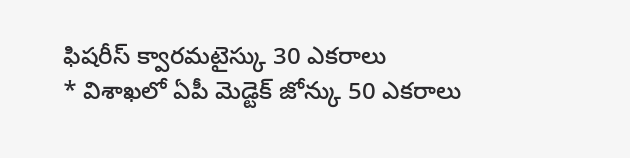ఫిషరీస్ క్వారమటైస్కు 30 ఎకరాలు
* విశాఖలో ఏపీ మెడ్టెక్ జోన్కు 50 ఎకరాలు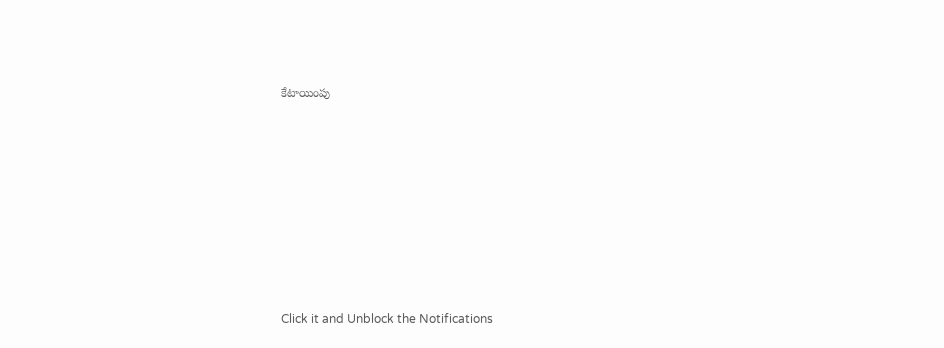కేటాయింపు












Click it and Unblock the Notifications